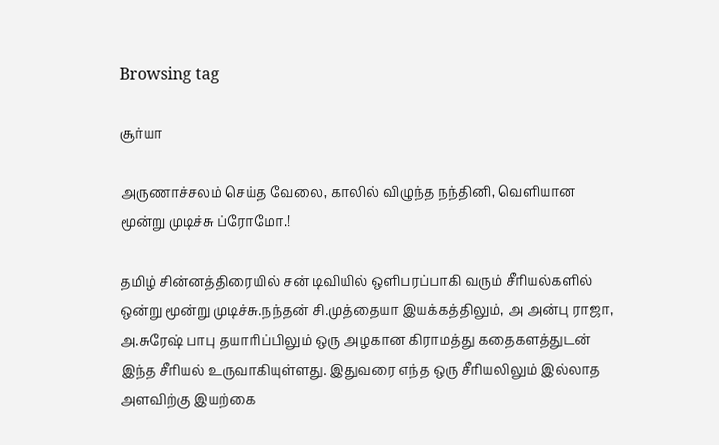Browsing tag

சூர்யா

அருணாச்சலம் செய்த வேலை, காலில் விழுந்த நந்தினி, வெளியான மூன்று முடிச்சு ப்ரோமோ.!

தமிழ் சின்னத்திரையில் சன் டிவியில் ஒளிபரப்பாகி வரும் சீரியல்களில் ஒன்று மூன்று முடிச்சு.நந்தன் சி.முத்தையா இயக்கத்திலும், அ அன்பு ராஜா, அ.சுரேஷ் பாபு தயாரிப்பிலும் ஒரு அழகான கிராமத்து கதைகளத்துடன் இந்த சீரியல் உருவாகியுள்ளது. இதுவரை எந்த ஒரு சீரியலிலும் இல்லாத அளவிற்கு இயற்கை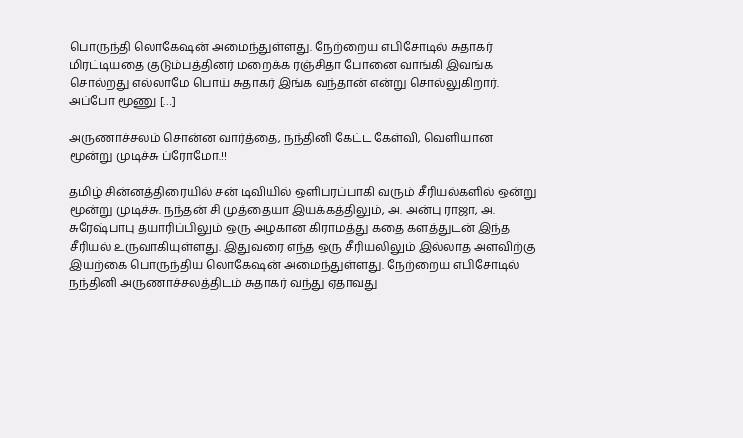பொருந்தி லொகேஷன் அமைந்துள்ளது. நேற்றைய எபிசோடில் சுதாகர் மிரட்டியதை குடும்பத்தினர் மறைக்க ரஞ்சிதா போனை வாங்கி இவங்க சொல்றது எல்லாமே பொய் சுதாகர் இங்க வந்தான் என்று சொல்லுகிறார். அப்போ மூணு […]

அருணாச்சலம் சொன்ன வார்த்தை, நந்தினி கேட்ட கேள்வி, வெளியான மூன்று முடிச்சு ப்ரோமோ.!!

தமிழ் சின்னத்திரையில் சன் டிவியில் ஒளிபரப்பாகி வரும் சீரியல்களில் ஒன்று மூன்று முடிச்சு. நந்தன் சி முத்தையா இயக்கத்திலும், அ. அன்பு ராஜா, அ. சுரேஷ்பாபு தயாரிப்பிலும் ஒரு அழகான கிராமத்து கதை களத்துடன் இந்த சீரியல் உருவாகியுள்ளது. இதுவரை எந்த ஒரு சீரியலிலும் இல்லாத அளவிற்கு இயற்கை பொருந்திய லொகேஷன் அமைந்துள்ளது. நேற்றைய எபிசோடில் நந்தினி அருணாச்சலத்திடம் சுதாகர் வந்து ஏதாவது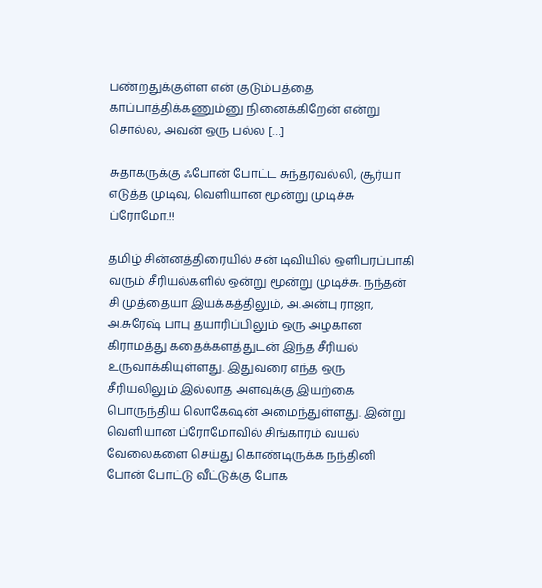பண்றதுக்குள்ள என் குடும்பத்தை காப்பாத்திக்கணும்னு நினைக்கிறேன் என்று சொல்ல, அவன் ஒரு பல்ல […]

சுதாகருக்கு ஃபோன் போட்ட சுந்தரவல்லி, சூர்யா எடுத்த முடிவு, வெளியான மூன்று முடிச்சு ப்ரோமோ.!!

தமிழ் சின்னத்திரையில் சன் டிவியில் ஒளிபரப்பாகி வரும் சீரியல்களில் ஒன்று மூன்று முடிச்சு. நந்தன் சி முத்தையா இயக்கத்திலும், அ.அன்பு ராஜா, அ.சுரேஷ் பாபு தயாரிப்பிலும் ஒரு அழகான கிராமத்து கதைக்களத்துடன் இந்த சீரியல் உருவாக்கியுள்ளது. இதுவரை எந்த ஒரு சீரியலிலும் இல்லாத அளவுக்கு இயற்கை பொருந்திய லொகேஷன் அமைந்துள்ளது. இன்று வெளியான ப்ரோமோவில் சிங்காரம் வயல் வேலைகளை செய்து கொண்டிருக்க நந்தினி போன் போட்டு வீட்டுக்கு போக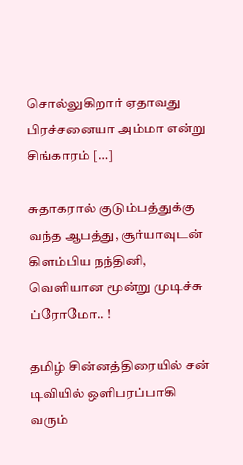சொல்லுகிறார் ஏதாவது பிரச்சனையா அம்மா என்று சிங்காரம் […]

சுதாகரால் குடும்பத்துக்கு வந்த ஆபத்து, சூர்யாவுடன் கிளம்பிய நந்தினி, வெளியான மூன்று முடிச்சு ப்ரோமோ.. !

தமிழ் சின்னத்திரையில் சன் டிவியில் ஒளிபரப்பாகி வரும்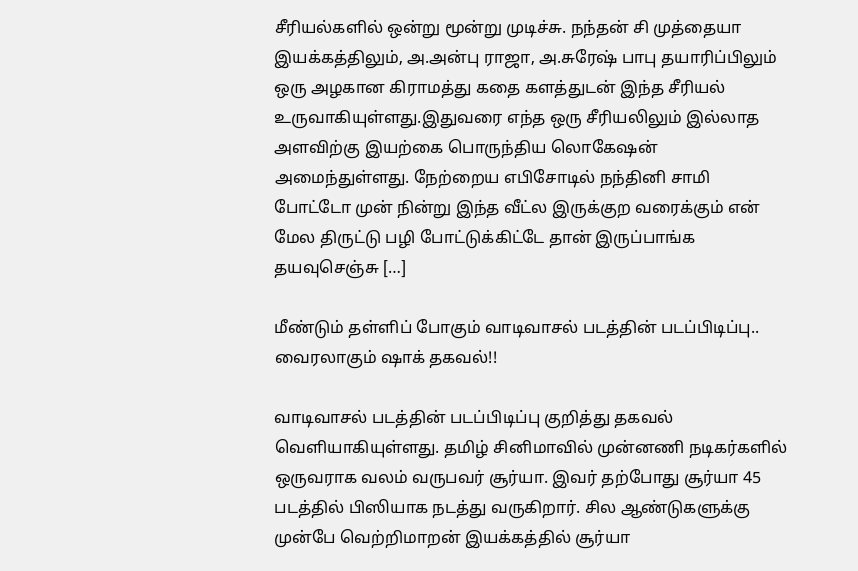சீரியல்களில் ஒன்று மூன்று முடிச்சு. நந்தன் சி முத்தையா இயக்கத்திலும், அ.அன்பு ராஜா, அ.சுரேஷ் பாபு தயாரிப்பிலும் ஒரு அழகான கிராமத்து கதை களத்துடன் இந்த சீரியல் உருவாகியுள்ளது.இதுவரை எந்த ஒரு சீரியலிலும் இல்லாத அளவிற்கு இயற்கை பொருந்திய லொகேஷன் அமைந்துள்ளது. நேற்றைய எபிசோடில் நந்தினி சாமி போட்டோ முன் நின்று இந்த வீட்ல இருக்குற வரைக்கும் என் மேல திருட்டு பழி போட்டுக்கிட்டே தான் இருப்பாங்க தயவுசெஞ்சு […]

மீண்டும் தள்ளிப் போகும் வாடிவாசல் படத்தின் படப்பிடிப்பு.. வைரலாகும் ஷாக் தகவல்!!

வாடிவாசல் படத்தின் படப்பிடிப்பு குறித்து தகவல் வெளியாகியுள்ளது. தமிழ் சினிமாவில் முன்னணி நடிகர்களில் ஒருவராக வலம் வருபவர் சூர்யா. இவர் தற்போது சூர்யா 45 படத்தில் பிஸியாக நடத்து வருகிறார். சில ஆண்டுகளுக்கு முன்பே வெற்றிமாறன் இயக்கத்தில் சூர்யா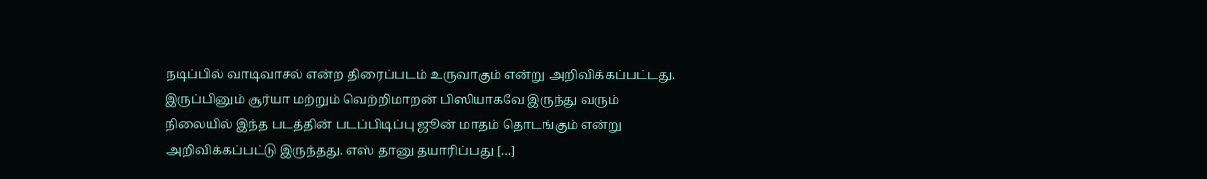நடிப்பில் வாடிவாசல் என்ற திரைப்படம் உருவாகும் என்று அறிவிக்கப்பட்டது. இருப்பினும் சூர்யா மற்றும் வெற்றிமாறன் பிஸியாகவே இருந்து வரும் நிலையில் இந்த படத்தின் படப்பிடிப்பு ஜூன் மாதம் தொடங்கும் என்று அறிவிக்கப்பட்டு இருந்தது. எஸ் தானு தயாரிப்பது […]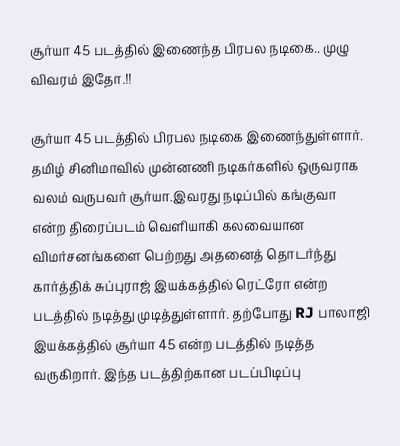சூர்யா 45 படத்தில் இணைந்த பிரபல நடிகை.. முழு விவரம் இதோ.!!

சூர்யா 45 படத்தில் பிரபல நடிகை இணைந்துள்ளார். தமிழ் சினிமாவில் முன்னணி நடிகர்களில் ஒருவராக வலம் வருபவர் சூர்யா.இவரது நடிப்பில் கங்குவா என்ற திரைப்படம் வெளியாகி கலவையான விமர்சனங்களை பெற்றது அதனைத் தொடர்ந்து கார்த்திக் சுப்புராஜ் இயக்கத்தில் ரெட்ரோ என்ற படத்தில் நடித்து முடித்துள்ளார். தற்போது RJ பாலாஜி இயக்கத்தில் சூர்யா 45 என்ற படத்தில் நடித்த வருகிறார். இந்த படத்திற்கான படப்பிடிப்பு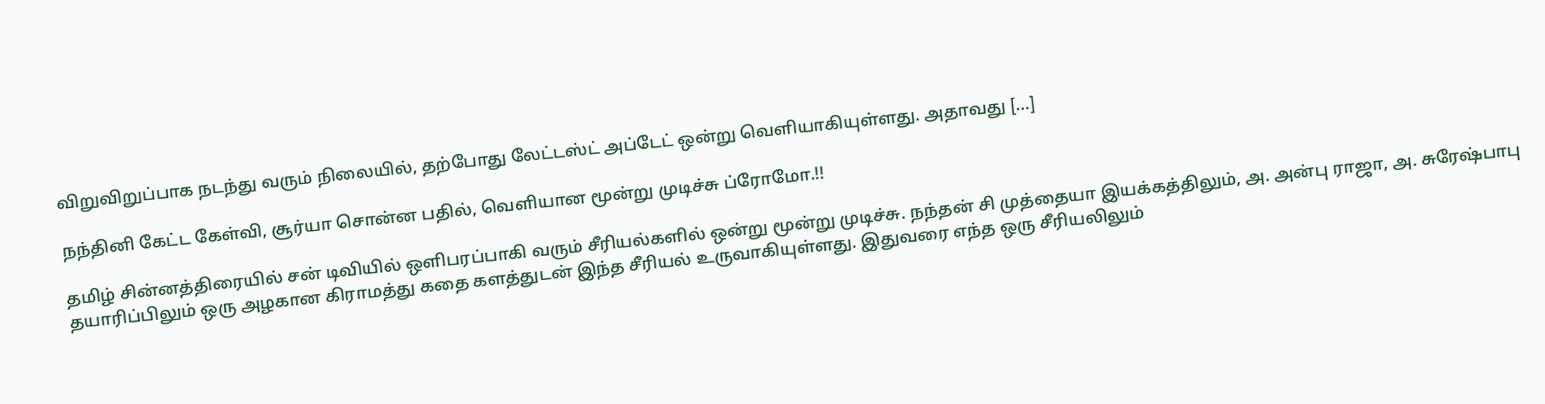விறுவிறுப்பாக நடந்து வரும் நிலையில், தற்போது லேட்டஸ்ட் அப்டேட் ஒன்று வெளியாகியுள்ளது. அதாவது […]

நந்தினி கேட்ட கேள்வி, சூர்யா சொன்ன பதில், வெளியான மூன்று முடிச்சு ப்ரோமோ.!!

தமிழ் சின்னத்திரையில் சன் டிவியில் ஒளிபரப்பாகி வரும் சீரியல்களில் ஒன்று மூன்று முடிச்சு. நந்தன் சி முத்தையா இயக்கத்திலும், அ. அன்பு ராஜா, அ. சுரேஷ்பாபு தயாரிப்பிலும் ஒரு அழகான கிராமத்து கதை களத்துடன் இந்த சீரியல் உருவாகியுள்ளது. இதுவரை எந்த ஒரு சீரியலிலும்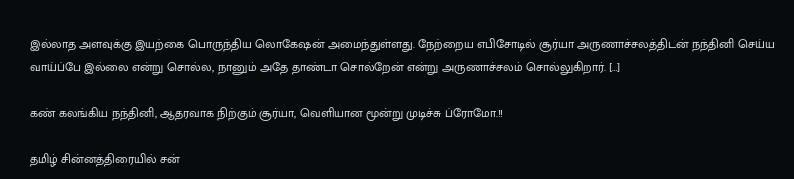இல்லாத அளவுக்கு இயற்கை பொருந்திய லொகேஷன் அமைந்துள்ளது. நேற்றைய எபிசோடில் சூர்யா அருணாச்சலத்திடன் நந்தினி செய்ய வாய்ப்பே இல்லை என்று சொல்ல, நானும் அதே தாண்டா சொல்றேன் என்று அருணாச்சலம் சொல்லுகிறார். […]

கண் கலங்கிய நந்தினி, ஆதரவாக நிற்கும் சூர்யா, வெளியான மூன்று முடிச்சு ப்ரோமோ.!!

தமிழ் சின்னத்திரையில் சன்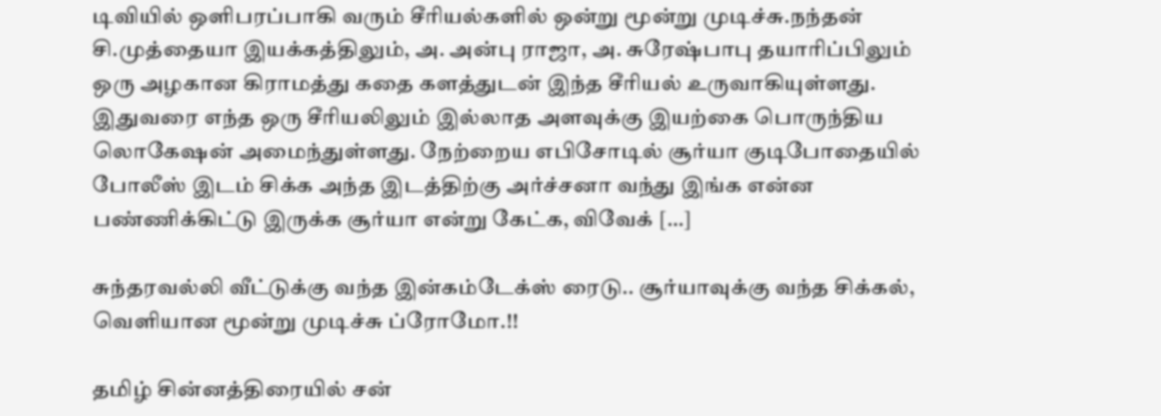டிவியில் ஒளிபரப்பாகி வரும் சீரியல்களில் ஒன்று மூன்று முடிச்சு.நந்தன் சி.முத்தையா இயக்கத்திலும், அ. அன்பு ராஜா, அ. சுரேஷ்பாபு தயாரிப்பிலும் ஒரு அழகான கிராமத்து கதை களத்துடன் இந்த சீரியல் உருவாகியுள்ளது. இதுவரை எந்த ஒரு சீரியலிலும் இல்லாத அளவுக்கு இயற்கை பொருந்திய லொகேஷன் அமைந்துள்ளது. நேற்றைய எபிசோடில் சூர்யா குடிபோதையில் போலீஸ் இடம் சிக்க அந்த இடத்திற்கு அர்ச்சனா வந்து இங்க என்ன பண்ணிக்கிட்டு இருக்க சூர்யா என்று கேட்க, விவேக் […]

சுந்தரவல்லி வீட்டுக்கு வந்த இன்கம்டேக்ஸ் ரைடு.. சூர்யாவுக்கு வந்த சிக்கல், வெளியான மூன்று முடிச்சு ப்ரோமோ.!!

தமிழ் சின்னத்திரையில் சன்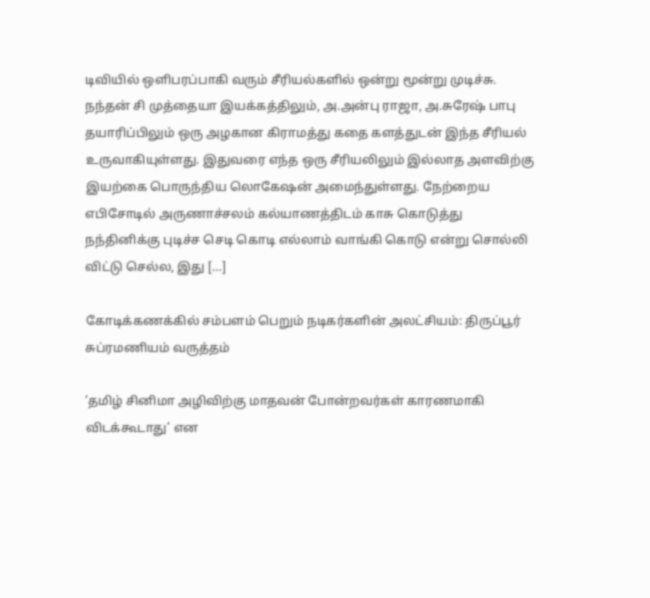டிவியில் ஒளிபரப்பாகி வரும் சீரியல்களில் ஒன்று மூன்று முடிச்சு. நந்தன் சி முத்தையா இயக்கத்திலும், அ.அன்பு ராஜா, அ.சுரேஷ் பாபு தயாரிப்பிலும் ஒரு அழகான கிராமத்து கதை களத்துடன் இந்த சீரியல் உருவாகியுள்ளது. இதுவரை எந்த ஒரு சீரியலிலும் இல்லாத அளவிற்கு இயற்கை பொருந்திய லொகேஷன் அமைந்துள்ளது. நேற்றைய எபிசோடில் அருணாச்சலம் கல்யாணத்திடம் காசு கொடுத்து நந்தினிக்கு புடிச்ச செடி கொடி எல்லாம் வாங்கி கொடு என்று சொல்லி விட்டு செல்ல, இது […]

கோடிக்கணக்கில் சம்பளம் பெறும் நடிகர்களின் அலட்சியம்: திருப்பூர் சுப்ரமணியம் வருத்தம்

‘தமிழ் சினிமா அழிவிற்கு மாதவன் போன்றவர்கள் காரணமாகி விடக்கூடாது’ என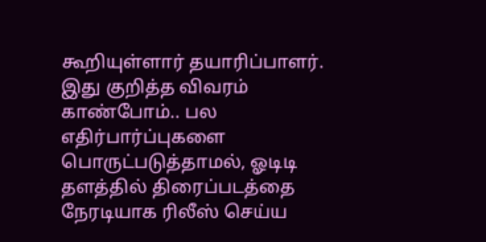கூறியுள்ளார் தயாரிப்பாளர். இது குறித்த விவரம் காண்போம்.. பல எதிர்பார்ப்புகளை பொருட்படுத்தாமல், ஓடிடி தளத்தில் திரைப்படத்தை நேரடியாக ரிலீஸ் செய்ய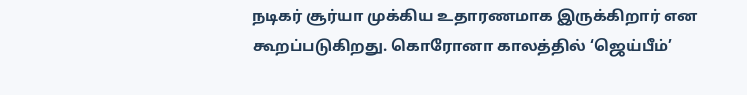நடிகர் சூர்யா முக்கிய உதாரணமாக இருக்கிறார் என கூறப்படுகிறது. கொரோனா காலத்தில் ‘ஜெய்பீம்’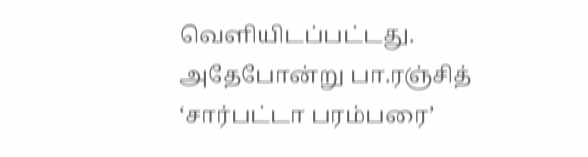வெளியிடப்பட்டது. அதேபோன்று பா.ரஞ்சித் ‘சார்பட்டா பரம்பரை’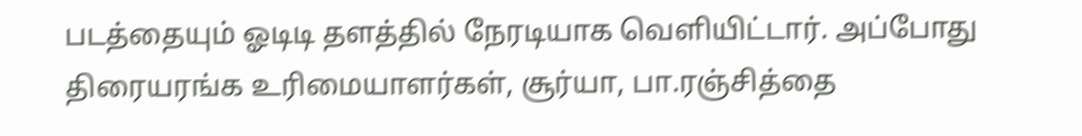படத்தையும் ஓடிடி தளத்தில் நேரடியாக வெளியிட்டார். அப்போது திரையரங்க உரிமையாளர்கள், சூர்யா, பா.ரஞ்சித்தை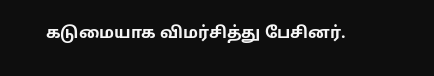கடுமையாக விமர்சித்து பேசினர்.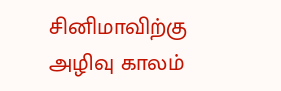சினிமாவிற்கு அழிவு காலம்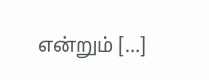என்றும் […]